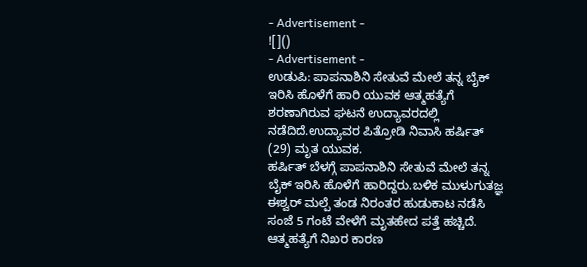- Advertisement -
![]()
- Advertisement -
ಉಡುಪಿ: ಪಾಪನಾಶಿನಿ ಸೇತುವೆ ಮೇಲೆ ತನ್ನ ಬೈಕ್ ಇರಿಸಿ ಹೊಳೆಗೆ ಹಾರಿ ಯುವಕ ಆತ್ಮಹತ್ಯೆಗೆ ಶರಣಾಗಿರುವ ಘಟನೆ ಉದ್ಯಾವರದಲ್ಲಿ ನಡೆದಿದೆ.ಉದ್ಯಾವರ ಪಿತ್ರೋಡಿ ನಿವಾಸಿ ಹರ್ಷಿತ್ (29) ಮೃತ ಯುವಕ.
ಹರ್ಷಿತ್ ಬೆಳಗ್ಗೆ ಪಾಪನಾಶಿನಿ ಸೇತುವೆ ಮೇಲೆ ತನ್ನ ಬೈಕ್ ಇರಿಸಿ ಹೊಳೆಗೆ ಹಾರಿದ್ದರು.ಬಳಿಕ ಮುಳುಗುತಜ್ಞ ಈಶ್ವರ್ ಮಲ್ಪೆ ತಂಡ ನಿರಂತರ ಹುಡುಕಾಟ ನಡೆಸಿ ಸಂಜೆ 5 ಗಂಟೆ ವೇಳೆಗೆ ಮೃತಹೇದ ಪತ್ತೆ ಹಚ್ಚಿದೆ. ಆತ್ಮಹತ್ಯೆಗೆ ನಿಖರ ಕಾರಣ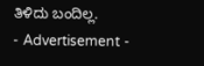ತಿಳಿದು ಬಂದಿಲ್ಲ.
- Advertisement -